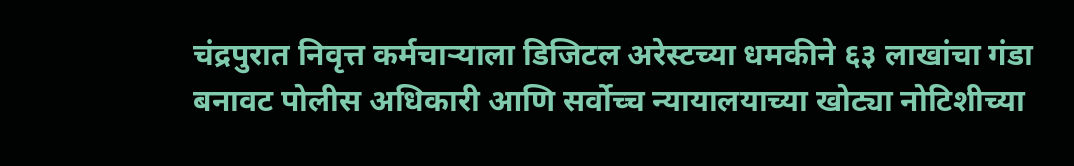चंद्रपुरात निवृत्त कर्मचाऱ्याला डिजिटल अरेस्टच्या धमकीने ६३ लाखांचा गंडा
बनावट पोलीस अधिकारी आणि सर्वोच्च न्यायालयाच्या खोट्या नोटिशीच्या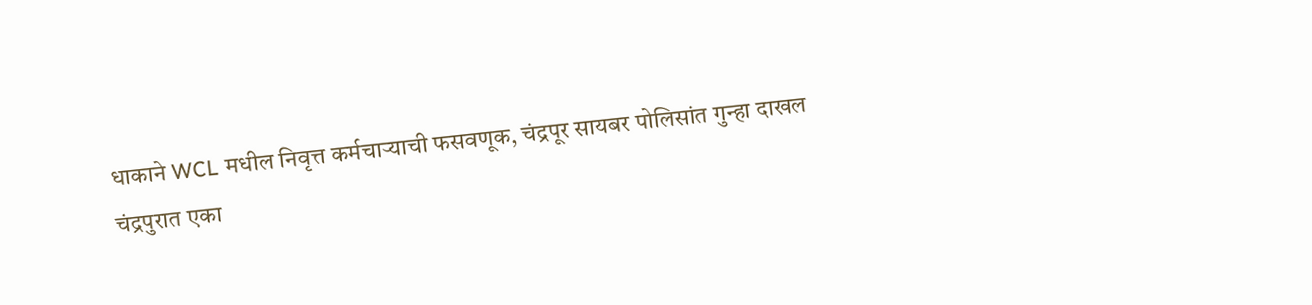धाकाने WCL मधील निवृत्त कर्मचाऱ्याची फसवणूक, चंद्रपूर सायबर पोलिसांत गुन्हा दाखल
चंद्रपुरात एका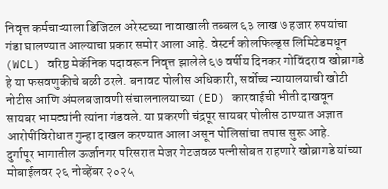निवृत्त कर्मचाऱ्याला डिजिटल अरेस्टच्या नावाखाली तब्बल ६३ लाख ७ हजार रुपयांचा गंडा घालण्यात आल्याचा प्रकार समोर आला आहे. वेस्टर्न कोलफिल्ड्स लिमिटेडमधून (WCL) वरिष्ठ मेकॅनिक पदावरून निवृत्त झालेले ६७ वर्षीय दिनकर गोविंदराव खोब्रागडे हे या फसवणुकीचे बळी ठरले. बनावट पोलीस अधिकारी, सर्वोच्च न्यायालयाची खोटी नोटीस आणि अंमलबजावणी संचालनालयाच्या (ED) कारवाईची भीती दाखवून सायबर भामट्यांनी त्यांना गंडवले. या प्रकरणी चंद्रपूर सायबर पोलीस ठाण्यात अज्ञात आरोपींविरोधात गुन्हा दाखल करण्यात आला असून पोलिसांचा तपास सुरू आहे.
दुर्गापूर भागातील ऊर्जानगर परिसरात मेजर गेटजवळ पत्नीसोबत राहणारे खोब्रागडे यांच्या मोबाईलवर २६ नोव्हेंबर २०२५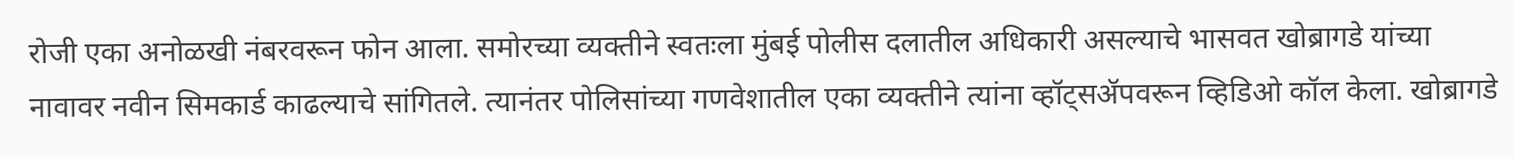रोजी एका अनोळखी नंबरवरून फोन आला. समोरच्या व्यक्तीने स्वतःला मुंबई पोलीस दलातील अधिकारी असल्याचे भासवत खोब्रागडे यांच्या नावावर नवीन सिमकार्ड काढल्याचे सांगितले. त्यानंतर पोलिसांच्या गणवेशातील एका व्यक्तीने त्यांना व्हॉट्सॲपवरून व्हिडिओ कॉल केला. खोब्रागडे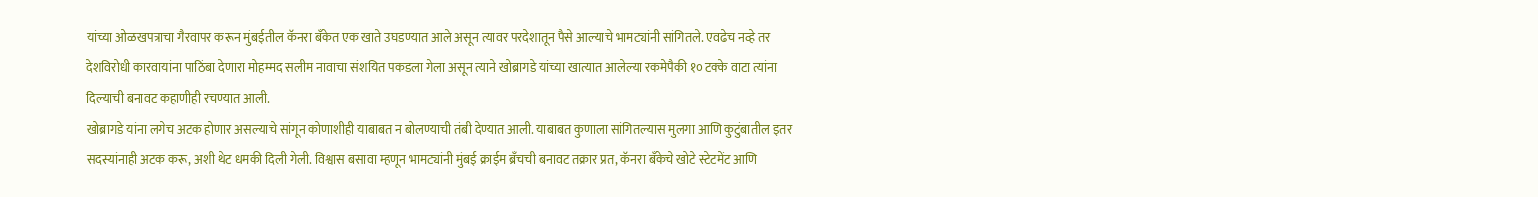यांच्या ओळखपत्राचा गैरवापर करून मुंबईतील कॅनरा बँकेत एक खाते उघडण्यात आले असून त्यावर परदेशातून पैसे आल्याचे भामट्यांनी सांगितले. एवढेच नव्हे तर देशविरोधी कारवायांना पाठिंबा देणारा मोहम्मद सलीम नावाचा संशयित पकडला गेला असून त्याने खोब्रागडे यांच्या खात्यात आलेल्या रकमेपैकी १० टक्के वाटा त्यांना दिल्याची बनावट कहाणीही रचण्यात आली.
खोब्रागडे यांना लगेच अटक होणार असल्याचे सांगून कोणाशीही याबाबत न बोलण्याची तंबी देण्यात आली. याबाबत कुणाला सांगितल्यास मुलगा आणि कुटुंबातील इतर सदस्यांनाही अटक करू, अशी थेट धमकी दिली गेली. विश्वास बसावा म्हणून भामट्यांनी मुंबई क्राईम ब्रँचची बनावट तक्रार प्रत, कॅनरा बँकेचे खोटे स्टेटमेंट आणि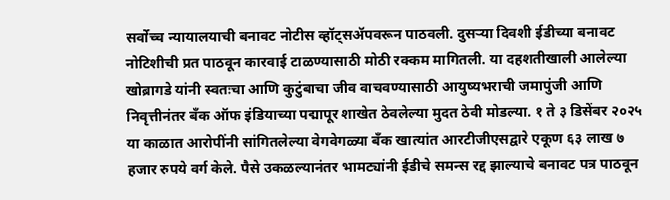सर्वोच्च न्यायालयाची बनावट नोटीस व्हॉट्सॲपवरून पाठवली. दुसऱ्या दिवशी ईडीच्या बनावट नोटिशीची प्रत पाठवून कारवाई टाळण्यासाठी मोठी रक्कम मागितली. या दहशतीखाली आलेल्या खोब्रागडे यांनी स्वतःचा आणि कुटुंबाचा जीव वाचवण्यासाठी आयुष्यभराची जमापुंजी आणि निवृत्तीनंतर बँक ऑफ इंडियाच्या पद्मापूर शाखेत ठेवलेल्या मुदत ठेवी मोडल्या. १ ते ३ डिसेंबर २०२५ या काळात आरोपींनी सांगितलेल्या वेगवेगळ्या बँक खात्यांत आरटीजीएसद्वारे एकूण ६३ लाख ७ हजार रुपये वर्ग केले. पैसे उकळल्यानंतर भामट्यांनी ईडीचे समन्स रद्द झाल्याचे बनावट पत्र पाठवून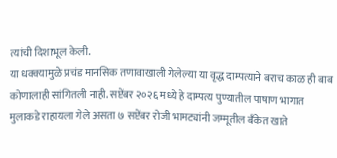त्यांची दिशाभूल केली.
या धक्क्यामुळे प्रचंड मानसिक तणावाखाली गेलेल्या या वृद्ध दाम्पत्याने बराच काळ ही बाब कोणालाही सांगितली नाही. सप्टेंबर २०२६ मध्ये हे दाम्पत्य पुण्यातील पाषाण भागात मुलाकडे राहायला गेले असता ७ सप्टेंबर रोजी भामट्यांनी जम्मूतील बँकेत खाते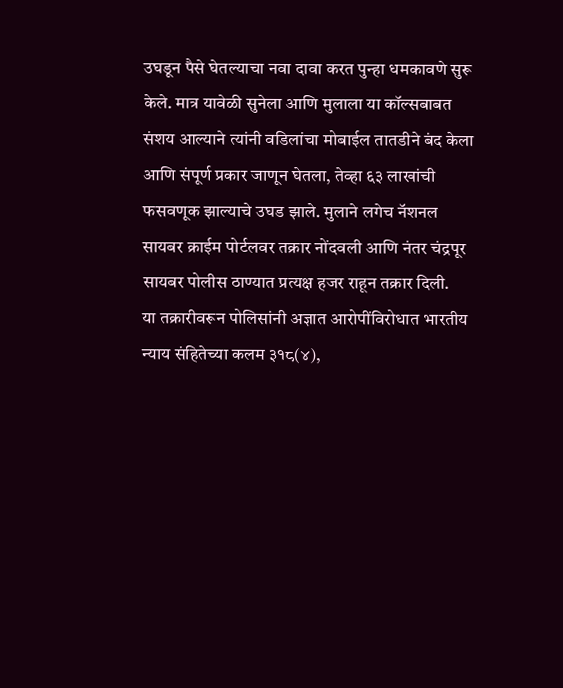उघडून पैसे घेतल्याचा नवा दावा करत पुन्हा धमकावणे सुरू केले. मात्र यावेळी सुनेला आणि मुलाला या कॉल्सबाबत संशय आल्याने त्यांनी वडिलांचा मोबाईल तातडीने बंद केला आणि संपूर्ण प्रकार जाणून घेतला, तेव्हा ६३ लाखांची फसवणूक झाल्याचे उघड झाले. मुलाने लगेच नॅशनल सायबर क्राईम पोर्टलवर तक्रार नोंदवली आणि नंतर चंद्रपूर सायबर पोलीस ठाण्यात प्रत्यक्ष हजर राहून तक्रार दिली.
या तक्रारीवरून पोलिसांनी अज्ञात आरोपींविरोधात भारतीय न्याय संहितेच्या कलम ३१८(४),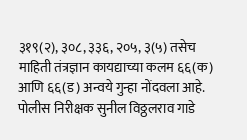३१९(२), ३०८, ३३६, २०५, ३(५) तसेच माहिती तंत्रज्ञान कायद्याच्या कलम ६६(क) आणि ६६(ड) अन्वये गुन्हा नोंदवला आहे. पोलीस निरीक्षक सुनील विठ्ठलराव गाडे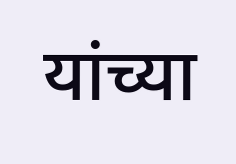यांच्या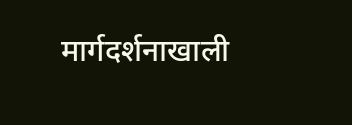मार्गदर्शनाखाली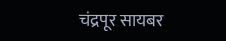चंद्रपूर सायबर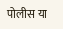पोलीस या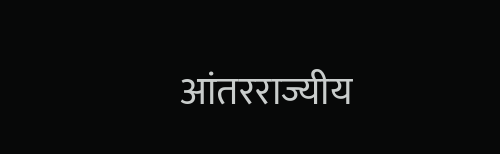आंतरराज्यीय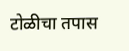टोळीचा तपास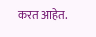करत आहेत.